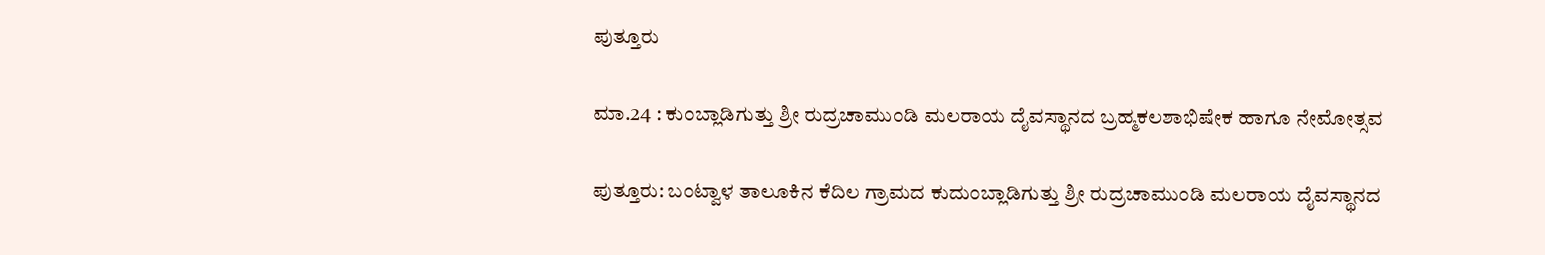ಪುತ್ತೂರು

ಮಾ.24 : ಕುಂಬ್ಲಾಡಿಗುತ್ತು ಶ್ರೀ ರುದ್ರಚಾಮುಂಡಿ ಮಲರಾಯ ದೈವಸ್ಥಾನದ ಬ್ರಹ್ಮಕಲಶಾಭಿಷೇಕ ಹಾಗೂ ನೇಮೋತ್ಸವ

ಪುತ್ತೂರು: ಬಂಟ್ವಾಳ ತಾಲೂಕಿನ ಕೆದಿಲ ಗ್ರಾಮದ ಕುದುಂಬ್ಲಾಡಿಗುತ್ತು ಶ್ರೀ ರುದ್ರಚಾಮುಂಡಿ ಮಲರಾಯ ದೈವಸ್ಥಾನದ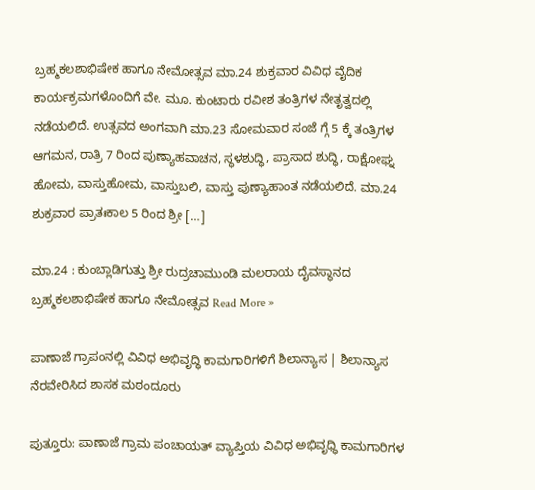ಬ್ರಹ್ಮಕಲಶಾಭಿಷೇಕ ಹಾಗೂ ನೇಮೋತ್ಸವ ಮಾ.24 ಶುಕ್ರವಾರ ವಿವಿಧ ವೈದಿಕ ಕಾರ್ಯಕ್ರಮಗಳೊಂದಿಗೆ ವೇ. ಮೂ. ಕುಂಟಾರು ರವೀಶ ತಂತ್ರಿಗಳ ನೇತೃತ್ವದಲ್ಲಿ ನಡೆಯಲಿದೆ. ಉತ್ಸವದ ಅಂಗವಾಗಿ ಮಾ.23 ಸೋಮವಾರ ಸಂಜೆ ಗ್ಗೆ 5 ಕ್ಕೆ ತಂತ್ರಿಗಳ ಆಗಮನ, ರಾತ್ರಿ 7 ರಿಂದ ಪುಣ್ಯಾಹವಾಚನ, ಸ್ಥಳಶುದ್ಧಿ, ಪ್ರಾಸಾದ ಶುದ್ಧಿ, ರಾಕ್ಷೋಘ್ನ ಹೋಮ, ವಾಸ್ತುಹೋಮ, ವಾಸ್ತುಬಲಿ, ವಾಸ್ತು ಪುಣ್ಯಾಹಾಂತ ನಡೆಯಲಿದೆ. ಮಾ.24 ಶುಕ್ರವಾರ ಪ್ರಾತಃಕಾಲ 5 ರಿಂದ ಶ್ರೀ […]

ಮಾ.24 : ಕುಂಬ್ಲಾಡಿಗುತ್ತು ಶ್ರೀ ರುದ್ರಚಾಮುಂಡಿ ಮಲರಾಯ ದೈವಸ್ಥಾನದ ಬ್ರಹ್ಮಕಲಶಾಭಿಷೇಕ ಹಾಗೂ ನೇಮೋತ್ಸವ Read More »

ಪಾಣಾಜೆ ಗ್ರಾಪಂನಲ್ಲಿ ವಿವಿಧ ಅಭಿವೃದ್ಧಿ ಕಾಮಗಾರಿಗಳಿಗೆ ಶಿಲಾನ್ಯಾಸ | ಶಿಲಾನ್ಯಾಸ ನೆರವೇರಿಸಿದ ಶಾಸಕ ಮಠಂದೂರು

ಪುತ್ತೂರು: ಪಾಣಾಜೆ ಗ್ರಾಮ ಪಂಚಾಯತ್ ವ್ಯಾಪ್ತಿಯ ವಿವಿಧ ಅಭಿವೃಧ್ಧಿ ಕಾಮಗಾರಿಗಳ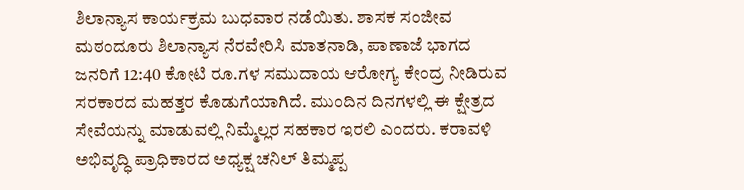ಶಿಲಾನ್ಯಾಸ ಕಾರ್ಯಕ್ರಮ ಬುಧವಾರ ನಡೆಯಿತು. ಶಾಸಕ ಸಂಜೀವ ಮಠಂದೂರು ಶಿಲಾನ್ಯಾಸ ನೆರವೇರಿಸಿ ಮಾತನಾಡಿ, ಪಾಣಾಜೆ ಭಾಗದ ಜನರಿಗೆ 12:40 ಕೋಟಿ ರೂ.ಗಳ ಸಮುದಾಯ ಆರೋಗ್ಯ ಕೇಂದ್ರ ನೀಡಿರುವ ಸರಕಾರದ ಮಹತ್ತರ ಕೊಡುಗೆಯಾಗಿದೆ. ಮುಂದಿನ ದಿನಗಳಲ್ಲಿ ಈ ಕ್ಷೇತ್ರದ ಸೇವೆಯನ್ನು ಮಾಡುವಲ್ಲಿ ನಿಮ್ಮೆಲ್ಲರ ಸಹಕಾರ ಇರಲಿ ಎಂದರು. ಕರಾವಳಿ ಅಭಿವೃದ್ಧಿ ಪ್ರಾಧಿಕಾರದ ಅಧ್ಯಕ್ಷ ಚನಿಲ್ ತಿಮ್ಮಪ್ಪ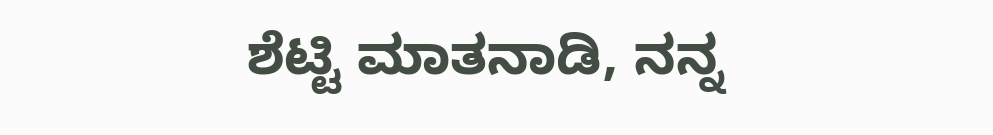ಶೆಟ್ಟಿ ಮಾತನಾಡಿ, ನನ್ನ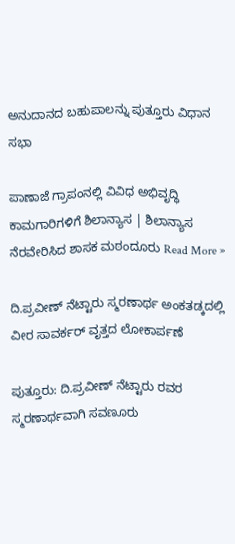ಅನುದಾನದ ಬಹುಪಾಲನ್ನು ಪುತ್ತೂರು ವಿಧಾನ ಸಭಾ

ಪಾಣಾಜೆ ಗ್ರಾಪಂನಲ್ಲಿ ವಿವಿಧ ಅಭಿವೃದ್ಧಿ ಕಾಮಗಾರಿಗಳಿಗೆ ಶಿಲಾನ್ಯಾಸ | ಶಿಲಾನ್ಯಾಸ ನೆರವೇರಿಸಿದ ಶಾಸಕ ಮಠಂದೂರು Read More »

ದಿ.ಪ್ರವೀಣ್ ನೆಟ್ಟಾರು ಸ್ಮರಣಾರ್ಥ ಅಂಕತಡ್ಕದಲ್ಲಿ ವೀರ ಸಾವರ್ಕರ್ ವೃತ್ತದ ಲೋಕಾರ್ಪಣೆ

ಪುತ್ತೂರು: ದಿ‌.ಪ್ರವೀಣ್ ನೆಟ್ಟಾರು ರವರ ಸ್ಮರಣಾರ್ಥವಾಗಿ ಸವಣೂರು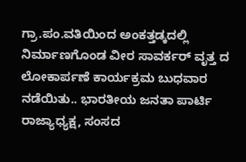ಗ್ರಾ.ಪಂ.ವತಿಯಿಂದ ಅಂಕತ್ತಡ್ಕದಲ್ಲಿ ನಿರ್ಮಾಣಗೊಂಡ ವೀರ ಸಾವರ್ಕರ್ ವೃತ್ತ ದ ಲೋಕಾರ್ಪಣೆ ಕಾರ್ಯಕ್ರಮ ಬುಧವಾರ ನಡೆಯಿತು.. ಭಾರತೀಯ ಜನತಾ ಪಾರ್ಟಿ ರಾಜ್ಯಾಧ್ಯಕ್ಷ, ಸಂಸದ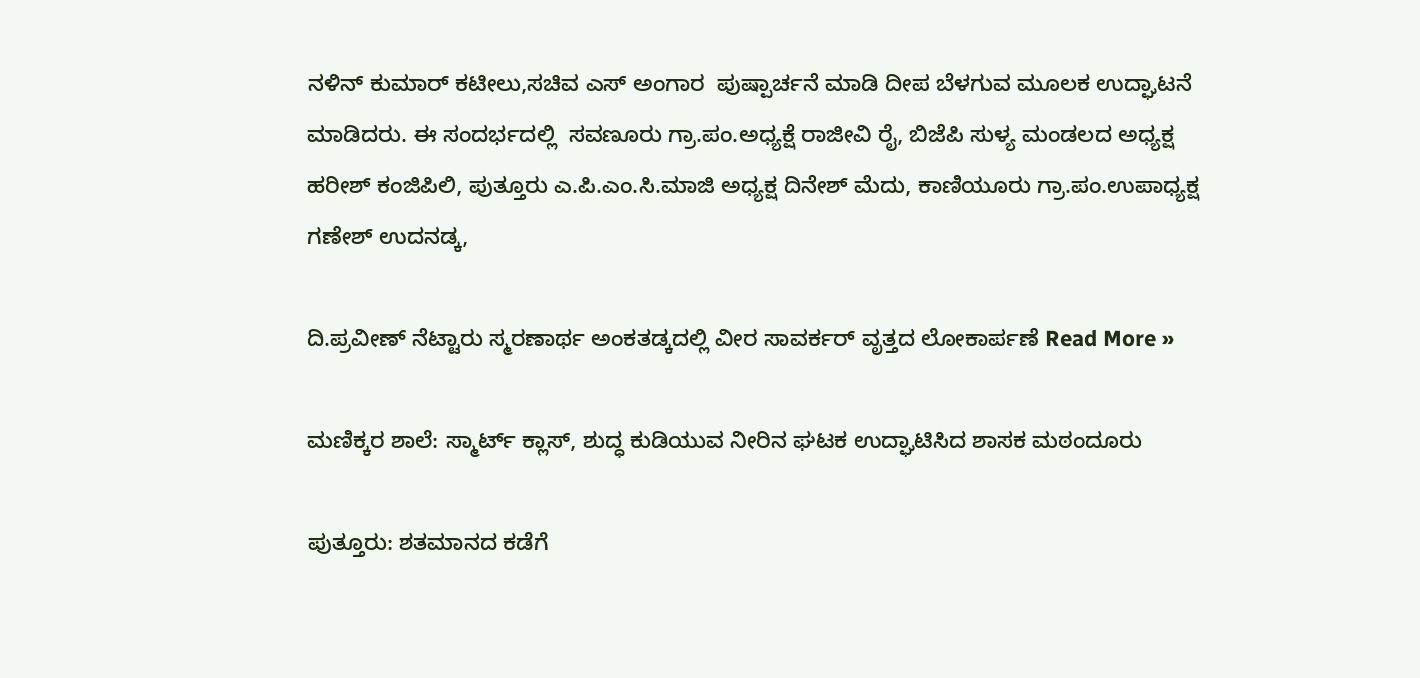ನಳಿನ್ ಕುಮಾರ್ ಕಟೀಲು,ಸಚಿವ ಎಸ್ ಅಂಗಾರ  ಪುಷ್ಪಾರ್ಚನೆ ಮಾಡಿ ದೀಪ ಬೆಳಗುವ ಮೂಲಕ ಉದ್ಘಾಟನೆ ಮಾಡಿದರು. ಈ ಸಂದರ್ಭದಲ್ಲಿ  ಸವಣೂರು ಗ್ರಾ.ಪಂ.ಅಧ್ಯಕ್ಷೆ ರಾಜೀವಿ ರೈ, ಬಿಜೆಪಿ ಸುಳ್ಯ ಮಂಡಲದ ಅಧ್ಯಕ್ಷ ಹರೀಶ್ ಕಂಜಿಪಿಲಿ, ಪುತ್ತೂರು ಎ.ಪಿ.ಎಂ.ಸಿ.ಮಾಜಿ ಅಧ್ಯಕ್ಷ ದಿನೇಶ್ ಮೆದು, ಕಾಣಿಯೂರು ಗ್ರಾ.ಪಂ.ಉಪಾಧ್ಯಕ್ಷ ಗಣೇಶ್ ಉದನಡ್ಕ,

ದಿ.ಪ್ರವೀಣ್ ನೆಟ್ಟಾರು ಸ್ಮರಣಾರ್ಥ ಅಂಕತಡ್ಕದಲ್ಲಿ ವೀರ ಸಾವರ್ಕರ್ ವೃತ್ತದ ಲೋಕಾರ್ಪಣೆ Read More »

ಮಣಿಕ್ಕರ ಶಾಲೆ: ಸ್ಮಾರ್ಟ್ ಕ್ಲಾಸ್, ಶುದ್ಧ ಕುಡಿಯುವ ನೀರಿನ ಘಟಕ ಉದ್ಘಾಟಿಸಿದ ಶಾಸಕ ಮಠಂದೂರು

ಪುತ್ತೂರು: ಶತಮಾನದ ಕಡೆಗೆ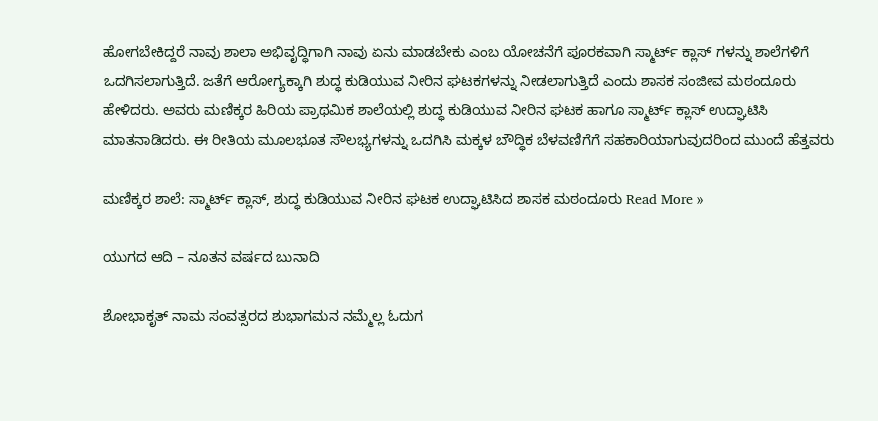ಹೋಗಬೇಕಿದ್ದರೆ ನಾವು ಶಾಲಾ ಅಭಿವೃದ್ಧಿಗಾಗಿ ನಾವು ಏನು ಮಾಡಬೇಕು ಎಂಬ ಯೋಚನೆಗೆ ಪೂರಕವಾಗಿ ಸ್ಮಾರ್ಟ್ ಕ್ಲಾಸ್ ಗಳನ್ನು ಶಾಲೆಗಳಿಗೆ ಒದಗಿಸಲಾಗುತ್ತಿದೆ. ಜತೆಗೆ ಆರೋಗ್ಯಕ್ಕಾಗಿ ಶುದ್ಧ ಕುಡಿಯುವ ನೀರಿನ ಘಟಕಗಳನ್ನು ನೀಡಲಾಗುತ್ತಿದೆ ಎಂದು ಶಾಸಕ ಸಂಜೀವ ಮಠಂದೂರು ಹೇಳಿದರು. ಅವರು ಮಣಿಕ್ಕರ ಹಿರಿಯ ಪ್ರಾಥಮಿಕ ಶಾಲೆಯಲ್ಲಿ ಶುದ್ಧ ಕುಡಿಯುವ ನೀರಿನ ಘಟಕ ಹಾಗೂ ಸ್ಮಾರ್ಟ್ ಕ್ಲಾಸ್ ಉದ್ಘಾಟಿಸಿ ಮಾತನಾಡಿದರು. ಈ ರೀತಿಯ ಮೂಲಭೂತ ಸೌಲಭ್ಯಗಳನ್ನು ಒದಗಿಸಿ ಮಕ್ಕಳ ಬೌದ್ಧಿಕ ಬೆಳವಣಿಗೆಗೆ ಸಹಕಾರಿಯಾಗುವುದರಿಂದ ಮುಂದೆ ಹೆತ್ತವರು

ಮಣಿಕ್ಕರ ಶಾಲೆ: ಸ್ಮಾರ್ಟ್ ಕ್ಲಾಸ್, ಶುದ್ಧ ಕುಡಿಯುವ ನೀರಿನ ಘಟಕ ಉದ್ಘಾಟಿಸಿದ ಶಾಸಕ ಮಠಂದೂರು Read More »

ಯುಗದ ಆದಿ – ನೂತನ ವರ್ಷದ ಬುನಾದಿ

ಶೋಭಾಕೃತ್ ನಾಮ ಸಂವತ್ಸರದ ಶುಭಾಗಮನ ನಮ್ಮೆಲ್ಲ ಓದುಗ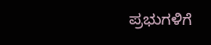ಪ್ರಭುಗಳಿಗೆ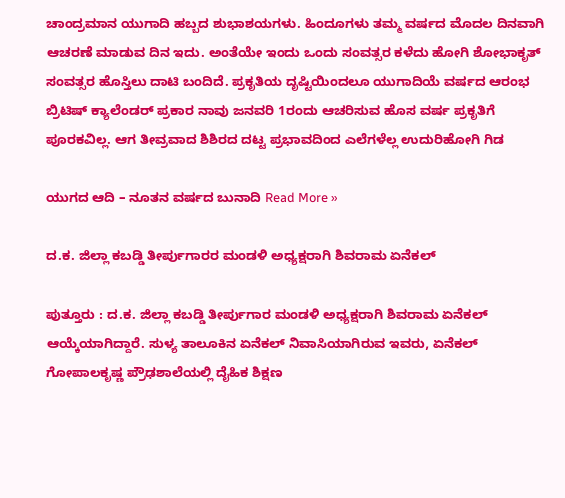ಚಾಂದ್ರಮಾನ ಯುಗಾದಿ ಹಬ್ಬದ ಶುಭಾಶಯಗಳು. ಹಿಂದೂಗಳು ತಮ್ಮ ವರ್ಷದ ಮೊದಲ ದಿನವಾಗಿ ಆಚರಣೆ ಮಾಡುವ ದಿನ ಇದು. ಅಂತೆಯೇ ಇಂದು ಒಂದು ಸಂವತ್ಸರ ಕಳೆದು ಹೋಗಿ ಶೋಭಾಕೃತ್ ಸಂವತ್ಸರ ಹೊಸ್ತಿಲು ದಾಟಿ ಬಂದಿದೆ. ಪ್ರಕೃತಿಯ ದೃಷ್ಟಿಯಿಂದಲೂ ಯುಗಾದಿಯೆ ವರ್ಷದ ಆರಂಭ ಬ್ರಿಟಿಷ್ ಕ್ಯಾಲೆಂಡರ್ ಪ್ರಕಾರ ನಾವು ಜನವರಿ 1ರಂದು ಆಚರಿಸುವ ಹೊಸ ವರ್ಷ ಪ್ರಕೃತಿಗೆ ಪೂರಕವಿಲ್ಲ. ಆಗ ತೀವ್ರವಾದ ಶಿಶಿರದ ದಟ್ಟ ಪ್ರಭಾವದಿಂದ ಎಲೆಗಳೆಲ್ಲ ಉದುರಿಹೋಗಿ ಗಿಡ

ಯುಗದ ಆದಿ – ನೂತನ ವರ್ಷದ ಬುನಾದಿ Read More »

ದ.ಕ. ಜಿಲ್ಲಾ ಕಬಡ್ಡಿ ತೀರ್ಪುಗಾರರ ಮಂಡಳಿ ಅಧ್ಯಕ್ಷರಾಗಿ ಶಿವರಾಮ ಏನೆಕಲ್

ಪುತ್ತೂರು : ದ.ಕ. ಜಿಲ್ಲಾ ಕಬಡ್ಡಿ ತೀರ್ಪುಗಾರ ಮಂಡಳಿ ಅಧ್ಯಕ್ಷರಾಗಿ ಶಿವರಾಮ ಏನೆಕಲ್ ಆಯ್ಕೆಯಾಗಿದ್ದಾರೆ. ಸುಳ್ಯ ತಾಲೂಕಿನ ಏನೆಕಲ್ ನಿವಾಸಿಯಾಗಿರುವ ಇವರು, ಏನೆಕಲ್ ಗೋಪಾಲಕೃಷ್ಣ ಪ್ರೌಢಶಾಲೆಯಲ್ಲಿ‌ ದೈಹಿಕ ಶಿಕ್ಷಣ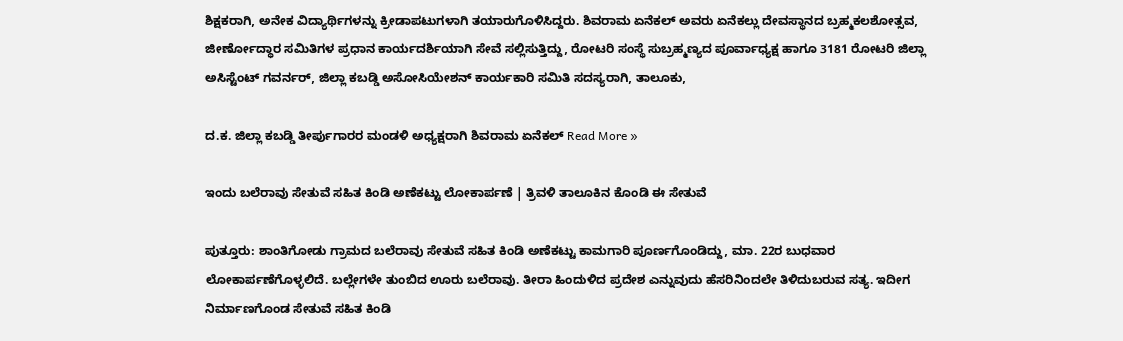ಶಿಕ್ಷಕರಾಗಿ, ಅನೇಕ ವಿದ್ಯಾರ್ಥಿಗಳನ್ನು ಕ್ರೀಡಾಪಟುಗಳಾಗಿ ತಯಾರುಗೊಳಿಸಿದ್ದರು. ಶಿವರಾಮ ಏನೆಕಲ್ ಅವರು ಏನೆಕಲ್ಲು ದೇವಸ್ಥಾನದ ಬ್ರಹ್ಮಕಲಶೋತ್ಸವ, ಜೀರ್ಣೋದ್ಧಾರ ಸಮಿತಿಗಳ ಪ್ರಧಾನ ಕಾರ್ಯದರ್ಶಿಯಾಗಿ ಸೇವೆ ಸಲ್ಲಿಸುತ್ತಿದ್ದು, ರೋಟರಿ ಸಂಸ್ಥೆ ಸುಬ್ರಹ್ಮಣ್ಯದ ಪೂರ್ವಾಧ್ಯಕ್ಷ ಹಾಗೂ 3181 ರೋಟರಿ ಜಿಲ್ಲಾ ಅಸಿಸ್ಟೆಂಟ್ ಗವರ್ನರ್, ಜಿಲ್ಲಾ ಕಬಡ್ಡಿ ಅಸೋಸಿಯೇಶನ್ ಕಾರ್ಯಕಾರಿ ಸಮಿತಿ ಸದಸ್ಯರಾಗಿ, ತಾಲೂಕು,

ದ.ಕ. ಜಿಲ್ಲಾ ಕಬಡ್ಡಿ ತೀರ್ಪುಗಾರರ ಮಂಡಳಿ ಅಧ್ಯಕ್ಷರಾಗಿ ಶಿವರಾಮ ಏನೆಕಲ್ Read More »

ಇಂದು ಬಲೆರಾವು ಸೇತುವೆ ಸಹಿತ ಕಿಂಡಿ ಅಣೆಕಟ್ಟು ಲೋಕಾರ್ಪಣೆ | ತ್ರಿವಳಿ ತಾಲೂಕಿನ ಕೊಂಡಿ ಈ ಸೇತುವೆ

ಪುತ್ತೂರು: ಶಾಂತಿಗೋಡು ಗ್ರಾಮದ ಬಲೆರಾವು ಸೇತುವೆ ಸಹಿತ ಕಿಂಡಿ ಅಣೆಕಟ್ಟು ಕಾಮಗಾರಿ ಪೂರ್ಣಗೊಂಡಿದ್ದು, ಮಾ. 22ರ ಬುಧವಾರ ಲೋಕಾರ್ಪಣೆಗೊಳ್ಳಲಿದೆ. ಬಲ್ಲೇಗಳೇ ತುಂಬಿದ ಊರು ಬಲೆರಾವು. ತೀರಾ ಹಿಂದುಳಿದ ಪ್ರದೇಶ ಎನ್ನುವುದು ಹೆಸರಿನಿಂದಲೇ ತಿಳಿದುಬರುವ ಸತ್ಯ. ಇದೀಗ ನಿರ್ಮಾಣಗೊಂಡ ಸೇತುವೆ ಸಹಿತ ಕಿಂಡಿ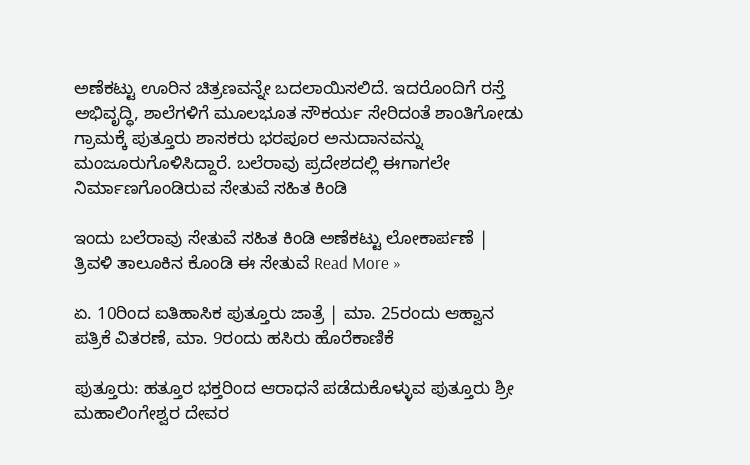ಅಣೆಕಟ್ಟು ಊರಿನ ಚಿತ್ರಣವನ್ನೇ ಬದಲಾಯಿಸಲಿದೆ. ಇದರೊಂದಿಗೆ ರಸ್ತೆ ಅಭಿವೃದ್ಧಿ, ಶಾಲೆಗಳಿಗೆ ಮೂಲಭೂತ ಸೌಕರ್ಯ ಸೇರಿದಂತೆ ಶಾಂತಿಗೋಡು ಗ್ರಾಮಕ್ಕೆ ಪುತ್ತೂರು ಶಾಸಕರು ಭರಪೂರ ಅನುದಾನವನ್ನು ಮಂಜೂರುಗೊಳಿಸಿದ್ದಾರೆ. ಬಲೆರಾವು ಪ್ರದೇಶದಲ್ಲಿ ಈಗಾಗಲೇ ನಿರ್ಮಾಣಗೊಂಡಿರುವ ಸೇತುವೆ ಸಹಿತ ಕಿಂಡಿ

ಇಂದು ಬಲೆರಾವು ಸೇತುವೆ ಸಹಿತ ಕಿಂಡಿ ಅಣೆಕಟ್ಟು ಲೋಕಾರ್ಪಣೆ | ತ್ರಿವಳಿ ತಾಲೂಕಿನ ಕೊಂಡಿ ಈ ಸೇತುವೆ Read More »

ಏ. 10ರಿಂದ ಐತಿಹಾಸಿಕ ಪುತ್ತೂರು ಜಾತ್ರೆ | ಮಾ. 25ರಂದು ಆಹ್ವಾನ ಪತ್ರಿಕೆ ವಿತರಣೆ, ಮಾ. 9ರಂದು ಹಸಿರು ಹೊರೆಕಾಣಿಕೆ

ಪುತ್ತೂರು: ಹತ್ತೂರ ಭಕ್ತರಿಂದ ಆರಾಧನೆ ಪಡೆದುಕೊಳ್ಳುವ ಪುತ್ತೂರು ಶ್ರೀ ಮಹಾಲಿಂಗೇಶ್ವರ ದೇವರ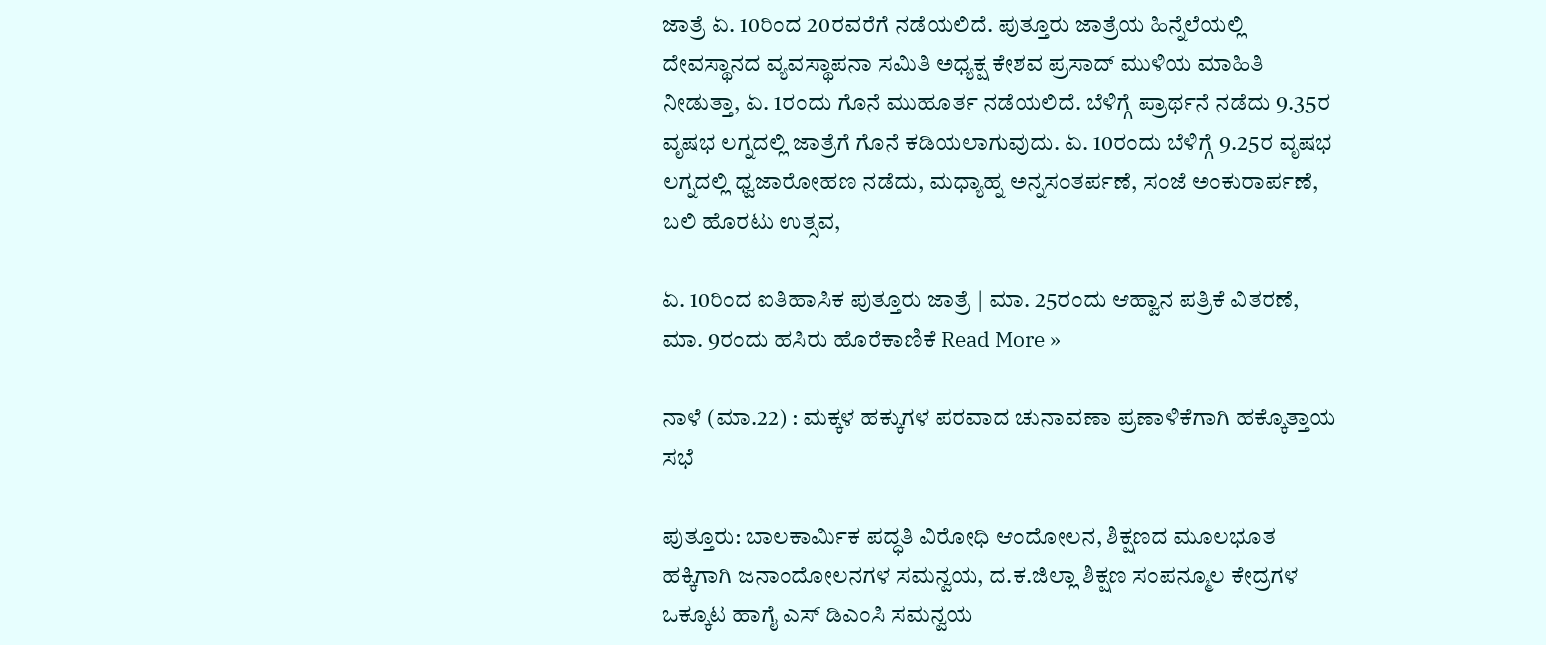ಜಾತ್ರೆ ಏ. 10ರಿಂದ 20ರವರೆಗೆ ನಡೆಯಲಿದೆ. ಪುತ್ತೂರು ಜಾತ್ರೆಯ ಹಿನ್ನೆಲೆಯಲ್ಲಿ ದೇವಸ್ಥಾನದ ವ್ಯವಸ್ಥಾಪನಾ ಸಮಿತಿ ಅಧ್ಯಕ್ಷ ಕೇಶವ ಪ್ರಸಾದ್ ಮುಳಿಯ ಮಾಹಿತಿ ನೀಡುತ್ತಾ, ಏ. 1ರಂದು ಗೊನೆ ಮುಹೂರ್ತ ನಡೆಯಲಿದೆ. ಬೆಳಿಗ್ಗೆ ಪ್ರಾರ್ಥನೆ ನಡೆದು 9.35ರ ವೃಷಭ ಲಗ್ನದಲ್ಲಿ ಜಾತ್ರೆಗೆ ಗೊನೆ ಕಡಿಯಲಾಗುವುದು. ಏ. 10ರಂದು ಬೆಳಿಗ್ಗೆ 9.25ರ ವೃಷಭ ಲಗ್ನದಲ್ಲಿ ಧ್ವಜಾರೋಹಣ ನಡೆದು, ಮಧ್ಯಾಹ್ನ ಅನ್ನಸಂತರ್ಪಣೆ, ಸಂಜೆ ಅಂಕುರಾರ್ಪಣೆ, ಬಲಿ ಹೊರಟು ಉತ್ಸವ,

ಏ. 10ರಿಂದ ಐತಿಹಾಸಿಕ ಪುತ್ತೂರು ಜಾತ್ರೆ | ಮಾ. 25ರಂದು ಆಹ್ವಾನ ಪತ್ರಿಕೆ ವಿತರಣೆ, ಮಾ. 9ರಂದು ಹಸಿರು ಹೊರೆಕಾಣಿಕೆ Read More »

ನಾಳೆ (ಮಾ.22) : ಮಕ್ಕಳ ಹಕ್ಕುಗಳ ಪರವಾದ ಚುನಾವಣಾ ಪ್ರಣಾಳಿಕೆಗಾಗಿ ಹಕ್ಕೊತ್ತಾಯ ಸಭೆ

ಪುತ್ತೂರು: ಬಾಲಕಾರ್ಮಿಕ ಪದ್ಧತಿ ವಿರೋಧಿ ಆಂದೋಲನ, ಶಿಕ್ಷಣದ ಮೂಲಭೂತ ಹಕ್ಕಿಗಾಗಿ ಜನಾಂದೋಲನಗಳ ಸಮನ್ವಯ, ದ.ಕ.ಜಿಲ್ಲಾ ಶಿಕ್ಷಣ ಸಂಪನ್ಮೂಲ ಕೇದ್ರಗಳ ಒಕ್ಕೂಟ ಹಾಗೈ ಎಸ್ ಡಿಎಂಸಿ ಸಮನ್ವಯ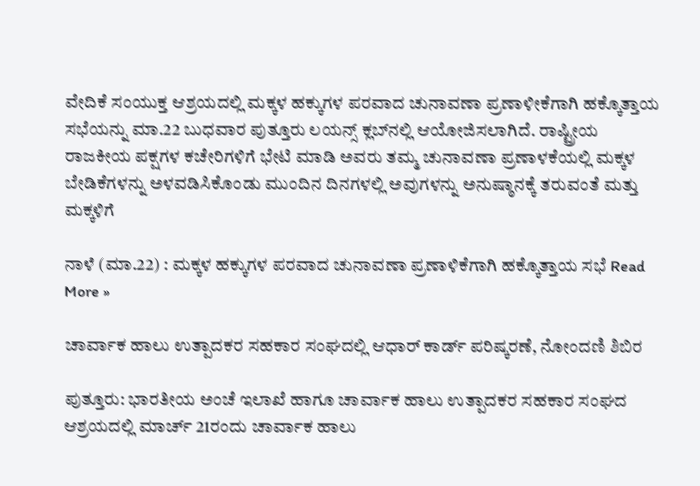ವೇದಿಕೆ ಸಂಯುಕ್ತ ಆಶ್ರಯದಲ್ಲಿ ಮಕ್ಕಳ ಹಕ್ಕುಗಳ ಪರವಾದ ಚುನಾವಣಾ ಪ್ರಣಾಳೀಕೆಗಾಗಿ ಹಕ್ಕೊತ್ತಾಯ ಸಭೆಯನ್ನು ಮಾ.22 ಬುಧವಾರ ಪುತ್ತೂರು ಲಯನ್ಸ್ ಕ್ಲಬ್‍ನಲ್ಲಿ ಆಯೋಜಿಸಲಾಗಿದೆ. ರಾಷ್ಟ್ರೀಯ ರಾಜಕೀಯ ಪಕ್ಷಗಳ ಕಚೇರಿಗಳಿಗೆ ಭೇಟಿ ಮಾಡಿ ಅವರು ತಮ್ಮ ಚುನಾವಣಾ ಪ್ರಣಾಳಕೆಯಲ್ಲಿ ಮಕ್ಕಳ ಬೇಡಿಕೆಗಳನ್ನು ಅಳವಡಿಸಿಕೊಂಡು ಮುಂದಿನ ದಿನಗಳಲ್ಲಿ ಅವುಗಳನ್ನು ಅನುಷ್ಠಾನಕ್ಕೆ ತರುವಂತೆ ಮತ್ತು ಮಕ್ಕಳಿಗೆ

ನಾಳೆ (ಮಾ.22) : ಮಕ್ಕಳ ಹಕ್ಕುಗಳ ಪರವಾದ ಚುನಾವಣಾ ಪ್ರಣಾಳಿಕೆಗಾಗಿ ಹಕ್ಕೊತ್ತಾಯ ಸಭೆ Read More »

ಚಾರ್ವಾಕ ಹಾಲು ಉತ್ಪಾದಕರ ಸಹಕಾರ ಸಂಘದಲ್ಲಿ ಆಧಾರ್ ಕಾರ್ಡ್ ಪರಿಷ್ಕರಣೆ, ನೋಂದಣಿ ಶಿಬಿರ

ಪುತ್ತೂರು: ಭಾರತೀಯ ಅಂಚೆ ಇಲಾಖೆ ಹಾಗೂ ಚಾರ್ವಾಕ ಹಾಲು ಉತ್ಪಾದಕರ ಸಹಕಾರ ಸಂಘದ ಆಶ್ರಯದಲ್ಲಿ ಮಾರ್ಚ್ 21ರಂದು ಚಾರ್ವಾಕ ಹಾಲು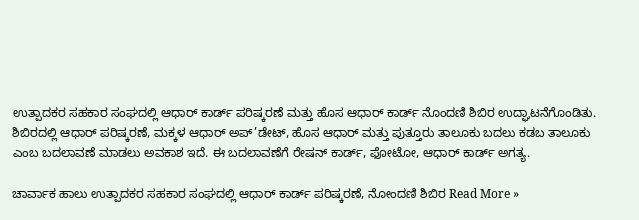ಉತ್ಪಾದಕರ ಸಹಕಾರ ಸಂಘದಲ್ಲಿ ಆಧಾರ್ ಕಾರ್ಡ್ ಪರಿಷ್ಕರಣೆ ಮತ್ತು ಹೊಸ ಆಧಾರ್ ಕಾರ್ಡ್ ನೊಂದಣಿ ಶಿಬಿರ ಉದ್ಘಾಟನೆಗೊಂಡಿತು. ಶಿಬಿರದಲ್ಲಿ ಆಧಾರ್ ಪರಿಷ್ಕರಣೆ, ಮಕ್ಕಳ ಆಧಾರ್ ಅಪ್’ಡೇಟ್, ಹೊಸ ಆಧಾರ್ ಮತ್ತು ಪುತ್ತೂರು ತಾಲೂಕು ಬದಲು ಕಡಬ ತಾಲೂಕು ಎಂಬ ಬದಲಾವಣೆ ಮಾಡಲು ಅವಕಾಶ ಇದೆ. ಈ ಬದಲಾವಣೆಗೆ ರೇಷನ್ ಕಾರ್ಡ್, ಫೋಟೋ, ಆಧಾರ್ ಕಾರ್ಡ್ ಅಗತ್ಯ.

ಚಾರ್ವಾಕ ಹಾಲು ಉತ್ಪಾದಕರ ಸಹಕಾರ ಸಂಘದಲ್ಲಿ ಆಧಾರ್ ಕಾರ್ಡ್ ಪರಿಷ್ಕರಣೆ, ನೋಂದಣಿ ಶಿಬಿರ Read More »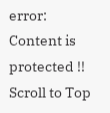error: Content is protected !!
Scroll to Top